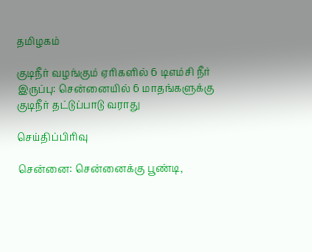தமிழகம்

குடிநீர் வழங்கும் ஏரிகளில் 6 டிஎம்சி நீர் இருப்பு: சென்னையில் 6 மாதங்களுக்கு குடிநீர் தட்டுப்பாடு வராது

செய்திப்பிரிவு

சென்னை: சென்னைக்கு பூண்டி,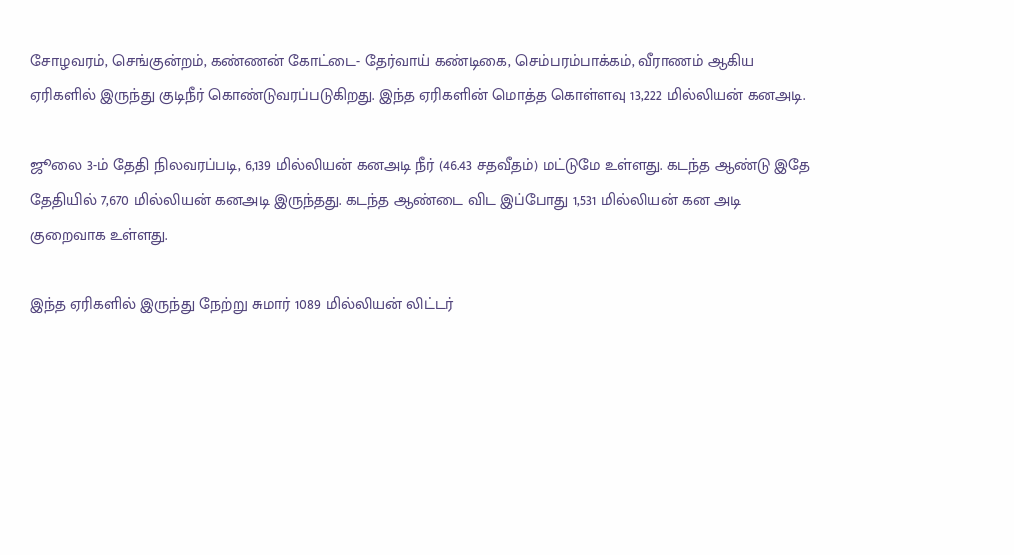சோழவரம், செங்குன்றம், கண்ணன் கோட்டை- தேர்வாய் கண்டிகை, செம்பரம்பாக்கம், வீராணம் ஆகிய ஏரிகளில் இருந்து குடிநீர் கொண்டுவரப்படுகிறது. இந்த ஏரிகளின் மொத்த கொள்ளவு 13,222 மில்லியன் கனஅடி.

ஜூலை 3-ம் தேதி நிலவரப்படி, 6,139 மில்லியன் கனஅடி நீர் (46.43 சதவீதம்) மட்டுமே உள்ளது. கடந்த ஆண்டு இதே தேதியில் 7,670 மில்லியன் கனஅடி இருந்தது. கடந்த ஆண்டை விட இப்போது 1,531 மில்லியன் கன அடி குறைவாக உள்ளது.

இந்த ஏரிகளில் இருந்து நேற்று சுமார் 1089 மில்லியன் லிட்டர்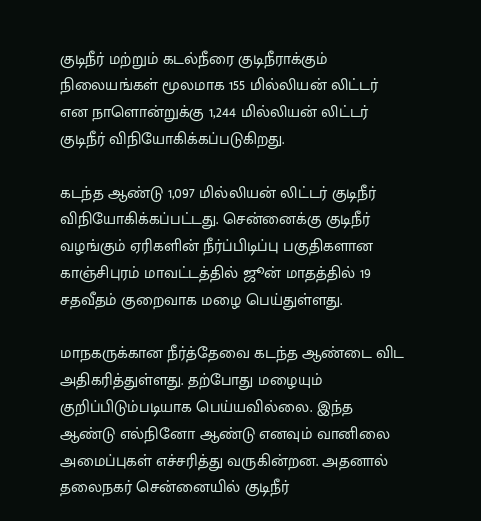குடிநீர் மற்றும் கடல்நீரை குடிநீராக்கும் நிலையங்கள் மூலமாக 155 மில்லியன் லிட்டர் என நாளொன்றுக்கு 1,244 மில்லியன் லிட்டர் குடிநீர் விநியோகிக்கப்படுகிறது.

கடந்த ஆண்டு 1,097 மில்லியன் லிட்டர் குடிநீர் விநியோகிக்கப்பட்டது. சென்னைக்கு குடிநீர் வழங்கும் ஏரிகளின் நீர்ப்பிடிப்பு பகுதிகளான காஞ்சிபுரம் மாவட்டத்தில் ஜூன் மாதத்தில் 19 சதவீதம் குறைவாக மழை பெய்துள்ளது.

மாநகருக்கான நீர்த்தேவை கடந்த ஆண்டை விட அதிகரித்துள்ளது. தற்போது மழையும் குறிப்பிடும்படியாக பெய்யவில்லை. இந்த ஆண்டு எல்நினோ ஆண்டு எனவும் வானிலை அமைப்புகள் எச்சரித்து வருகின்றன. அதனால் தலைநகர் சென்னையில் குடிநீர்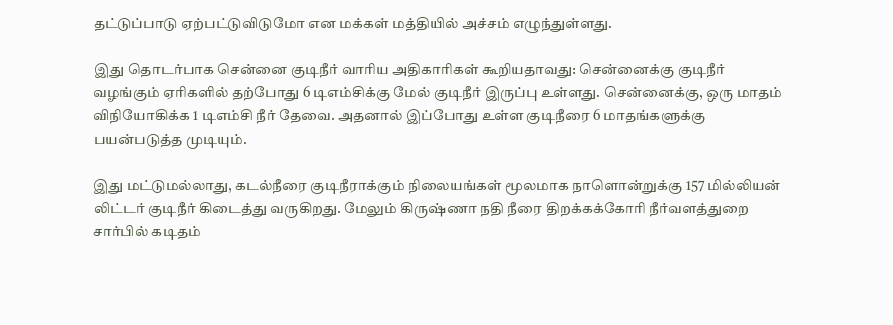தட்டுப்பாடு ஏற்பட்டுவிடுமோ என மக்கள் மத்தியில் அச்சம் எழுந்துள்ளது.

இது தொடர்பாக சென்னை குடிநீர் வாரிய அதிகாரிகள் கூறியதாவது: சென்னைக்கு குடிநீர் வழங்கும் ஏரிகளில் தற்போது 6 டிஎம்சிக்கு மேல் குடிநீர் இருப்பு உள்ளது. சென்னைக்கு, ஒரு மாதம் விநியோகிக்க 1 டிஎம்சி நீர் தேவை. அதனால் இப்போது உள்ள குடிநீரை 6 மாதங்களுக்கு பயன்படுத்த முடியும்.

இது மட்டுமல்லாது, கடல்நீரை குடிநீராக்கும் நிலையங்கள் மூலமாக நாளொன்றுக்கு 157 மில்லியன் லிட்டர் குடிநீர் கிடைத்து வருகிறது. மேலும் கிருஷ்ணா நதி நீரை திறக்கக்கோரி நீர்வளத்துறை சார்பில் கடிதம்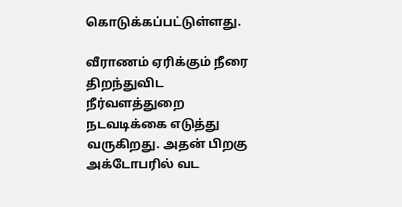கொடுக்கப்பட்டுள்ளது.

வீராணம் ஏரிக்கும் நீரை திறந்துவிட நீர்வளத்துறை நடவடிக்கை எடுத்து வருகிறது. அதன் பிறகு அக்டோபரில் வட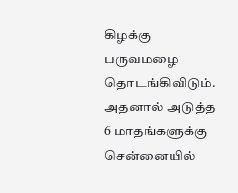கிழக்கு பருவமழை தொடங்கிவிடும். அதனால் அடுத்த 6 மாதங்களுக்கு சென்னையில்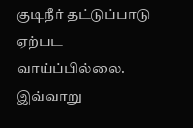குடிநீர் தட்டுப்பாடு ஏற்பட வாய்ப்பில்லை. இவ்வாறு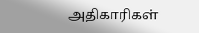அதிகாரிகள்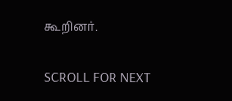கூறினர்.

SCROLL FOR NEXT